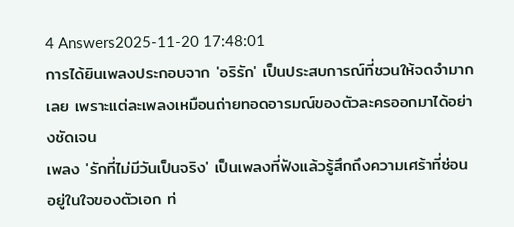4 Answers2025-11-20 17:48:01
การได้ยินเพลงประกอบจาก 'อริรัก' เป็นประสบการณ์ที่ชวนให้จดจำมากเลย เพราะแต่ละเพลงเหมือนถ่ายทอดอารมณ์ของตัวละครออกมาได้อย่างชัดเจน
เพลง 'รักที่ไม่มีวันเป็นจริง' เป็นเพลงที่ฟังแล้วรู้สึกถึงความเศร้าที่ซ่อนอยู่ในใจของตัวเอก ท่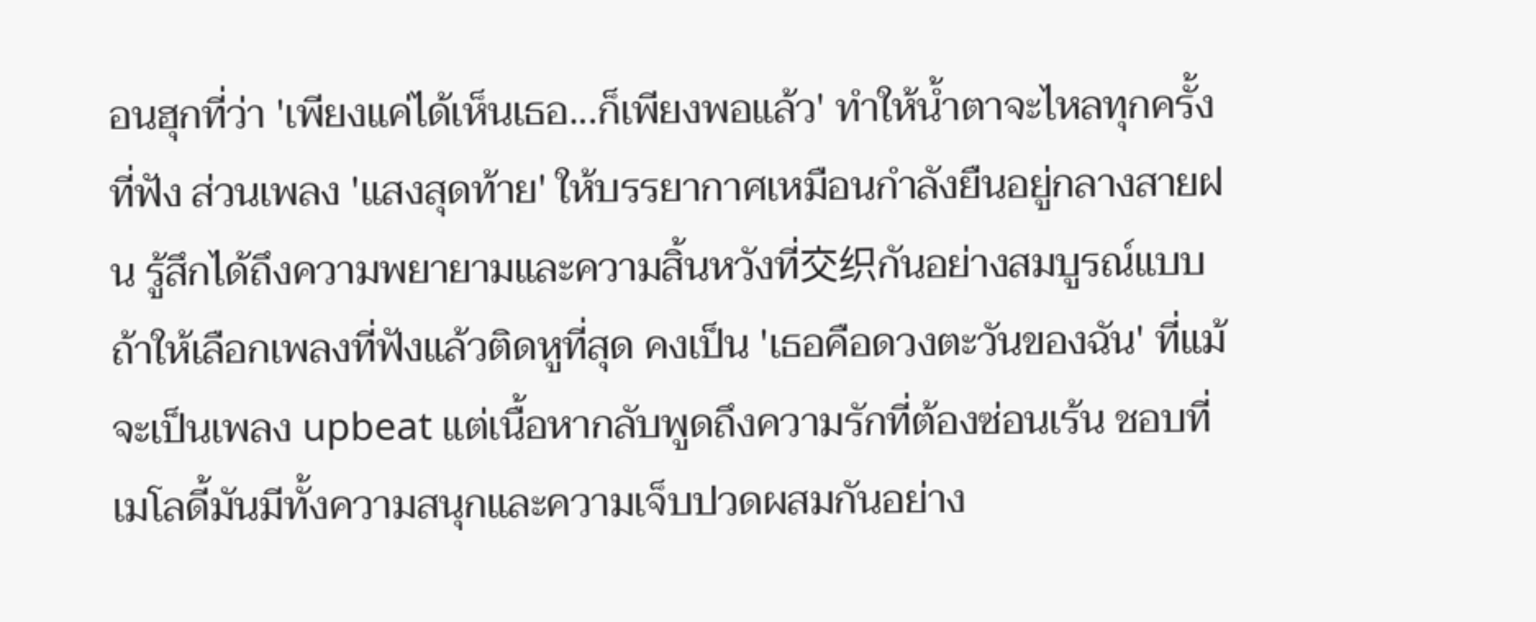อนฮุกที่ว่า 'เพียงแค่ได้เห็นเธอ...ก็เพียงพอแล้ว' ทำให้น้ำตาจะไหลทุกครั้งที่ฟัง ส่วนเพลง 'แสงสุดท้าย' ให้บรรยากาศเหมือนกำลังยืนอยู่กลางสายฝน รู้สึกได้ถึงความพยายามและความสิ้นหวังที่交织กันอย่างสมบูรณ์แบบ
ถ้าให้เลือกเพลงที่ฟังแล้วติดหูที่สุด คงเป็น 'เธอคือดวงตะวันของฉัน' ที่แม้จะเป็นเพลง upbeat แต่เนื้อหากลับพูดถึงความรักที่ต้องซ่อนเร้น ชอบที่เมโลดี้มันมีทั้งความสนุกและความเจ็บปวดผสมกันอย่าง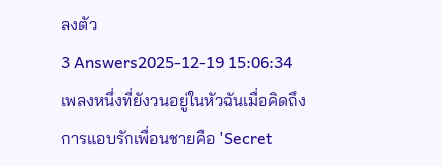ลงตัว
3 Answers2025-12-19 15:06:34
เพลงหนึ่งที่ยังวนอยู่ในหัวฉันเมื่อคิดถึงการแอบรักเพื่อนชายคือ 'Secret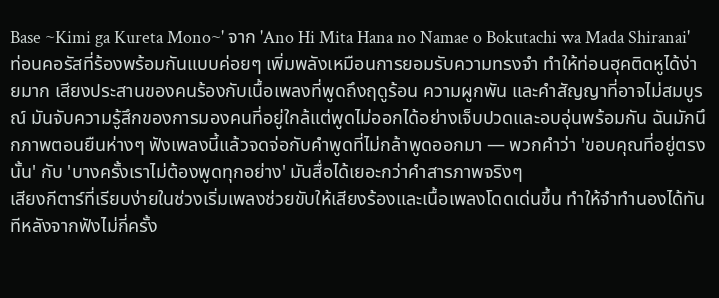Base ~Kimi ga Kureta Mono~' จาก 'Ano Hi Mita Hana no Namae o Bokutachi wa Mada Shiranai'
ท่อนคอรัสที่ร้องพร้อมกันแบบค่อยๆ เพิ่มพลังเหมือนการยอมรับความทรงจำ ทำให้ท่อนฮุคติดหูได้ง่ายมาก เสียงประสานของคนร้องกับเนื้อเพลงที่พูดถึงฤดูร้อน ความผูกพัน และคำสัญญาที่อาจไม่สมบูรณ์ มันจับความรู้สึกของการมองคนที่อยู่ใกล้แต่พูดไม่ออกได้อย่างเจ็บปวดและอบอุ่นพร้อมกัน ฉันมักนึกภาพตอนยืนห่างๆ ฟังเพลงนี้แล้วจดจ่อกับคำพูดที่ไม่กล้าพูดออกมา — พวกคำว่า 'ขอบคุณที่อยู่ตรงนั้น' กับ 'บางครั้งเราไม่ต้องพูดทุกอย่าง' มันสื่อได้เยอะกว่าคำสารภาพจริงๆ
เสียงกีตาร์ที่เรียบง่ายในช่วงเริ่มเพลงช่วยขับให้เสียงร้องและเนื้อเพลงโดดเด่นขึ้น ทำให้จำทำนองได้ทันทีหลังจากฟังไม่กี่ครั้ง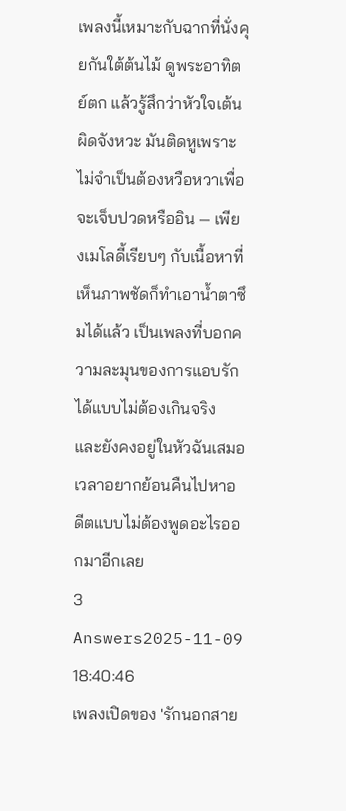เพลงนี้เหมาะกับฉากที่นั่งคุยกันใต้ต้นไม้ ดูพระอาทิตย์ตก แล้วรู้สึกว่าหัวใจเต้นผิดจังหวะ มันติดหูเพราะไม่จำเป็นต้องหวือหวาเพื่อจะเจ็บปวดหรืออิน — เพียงเมโลดี้เรียบๆ กับเนื้อหาที่เห็นภาพชัดก็ทำเอาน้ำตาซึมได้แล้ว เป็นเพลงที่บอกความละมุนของการแอบรักได้แบบไม่ต้องเกินจริง และยังคงอยู่ในหัวฉันเสมอเวลาอยากย้อนคืนไปหาอดีตแบบไม่ต้องพูดอะไรออกมาอีกเลย
3 Answers2025-11-09 18:40:46
เพลงเปิดของ 'รักนอกสาย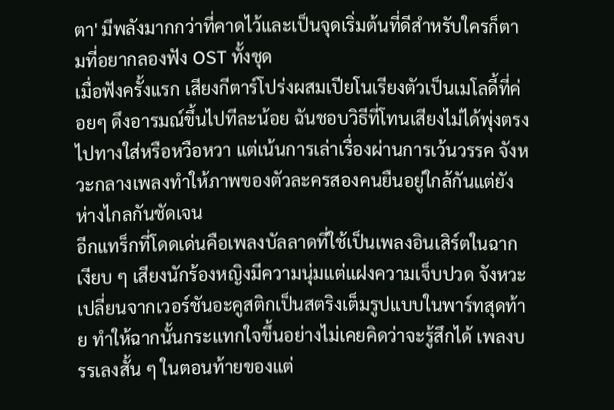ตา' มีพลังมากกว่าที่คาดไว้และเป็นจุดเริ่มต้นที่ดีสำหรับใครก็ตามที่อยากลองฟัง OST ทั้งชุด
เมื่อฟังครั้งแรก เสียงกีตาร์โปร่งผสมเปียโนเรียงตัวเป็นเมโลดี้ที่ค่อยๆ ดึงอารมณ์ขึ้นไปทีละน้อย ฉันชอบวิธีที่โทนเสียงไม่ได้พุ่งตรงไปทางใส่หรือหวือหวา แต่เน้นการเล่าเรื่องผ่านการเว้นวรรค จังหวะกลางเพลงทำให้ภาพของตัวละครสองคนยืนอยู่ใกล้กันแต่ยังห่างไกลกันชัดเจน
อีกแทร็กที่โดดเด่นคือเพลงบัลลาดที่ใช้เป็นเพลงอินเสิร์ตในฉากเงียบ ๆ เสียงนักร้องหญิงมีความนุ่มแต่แฝงความเจ็บปวด จังหวะเปลี่ยนจากเวอร์ชันอะคูสติกเป็นสตริงเต็มรูปแบบในพาร์ทสุดท้าย ทำให้ฉากนั้นกระแทกใจขึ้นอย่างไม่เคยคิดว่าจะรู้สึกได้ เพลงบรรเลงสั้น ๆ ในตอนท้ายของแต่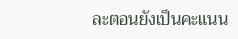ละตอนยังเป็นคะแนน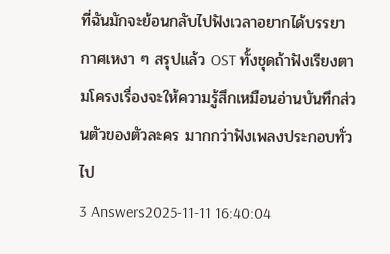ที่ฉันมักจะย้อนกลับไปฟังเวลาอยากได้บรรยากาศเหงา ๆ สรุปแล้ว OST ทั้งชุดถ้าฟังเรียงตามโครงเรื่องจะให้ความรู้สึกเหมือนอ่านบันทึกส่วนตัวของตัวละคร มากกว่าฟังเพลงประกอบทั่วไป
3 Answers2025-11-11 16:40:04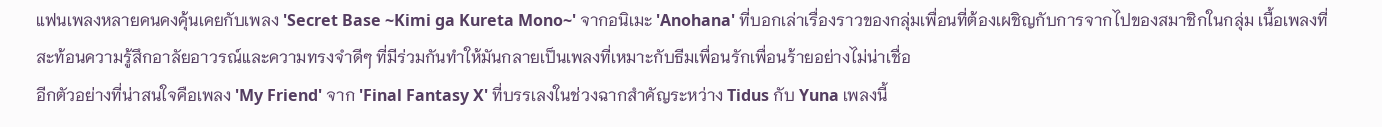แฟนเพลงหลายคนคงคุ้นเคยกับเพลง 'Secret Base ~Kimi ga Kureta Mono~' จากอนิเมะ 'Anohana' ที่บอกเล่าเรื่องราวของกลุ่มเพื่อนที่ต้องเผชิญกับการจากไปของสมาชิกในกลุ่ม เนื้อเพลงที่สะท้อนความรู้สึกอาลัยอาวรณ์และความทรงจำดีๆ ที่มีร่วมกันทำให้มันกลายเป็นเพลงที่เหมาะกับธีมเพื่อนรักเพื่อนร้ายอย่างไม่น่าเชื่อ
อีกตัวอย่างที่น่าสนใจคือเพลง 'My Friend' จาก 'Final Fantasy X' ที่บรรเลงในช่วงฉากสำคัญระหว่าง Tidus กับ Yuna เพลงนี้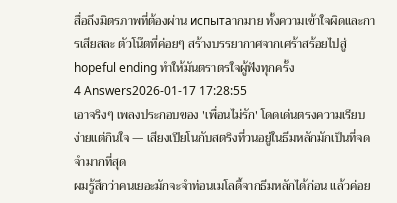สื่อถึงมิตรภาพที่ต้องผ่าน испытаากมาย ทั้งความเข้าใจผิดและการเสียสละ ตัวโน๊ตที่ค่อยๆ สร้างบรรยากาศจากเศร้าสร้อยไปสู่ hopeful ending ทำให้มันตราตรใจผู้ฟังทุกครั้ง
4 Answers2026-01-17 17:28:55
เอาจริงๆ เพลงประกอบของ 'เพื่อนไม่รัก' โดดเด่นตรงความเรียบง่ายแต่กินใจ — เสียงเปียโนกับสตริงที่วนอยู่ในธีมหลักมักเป็นที่จดจำมากที่สุด
ผมรู้สึกว่าคนเยอะมักจะจำท่อนเมโลดี้จากธีมหลักได้ก่อน แล้วค่อย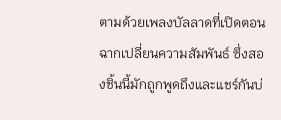ตามด้วยเพลงบัลลาดที่เปิดตอนฉากเปลี่ยนความสัมพันธ์ ซึ่งสองชิ้นนี้มักถูกพูดถึงและแชร์กันบ่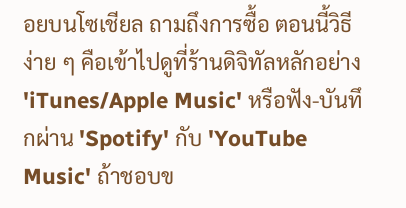อยบนโซเชียล ถามถึงการซื้อ ตอนนี้วิธีง่าย ๆ คือเข้าไปดูที่ร้านดิจิทัลหลักอย่าง 'iTunes/Apple Music' หรือฟัง-บันทึกผ่าน 'Spotify' กับ 'YouTube Music' ถ้าชอบข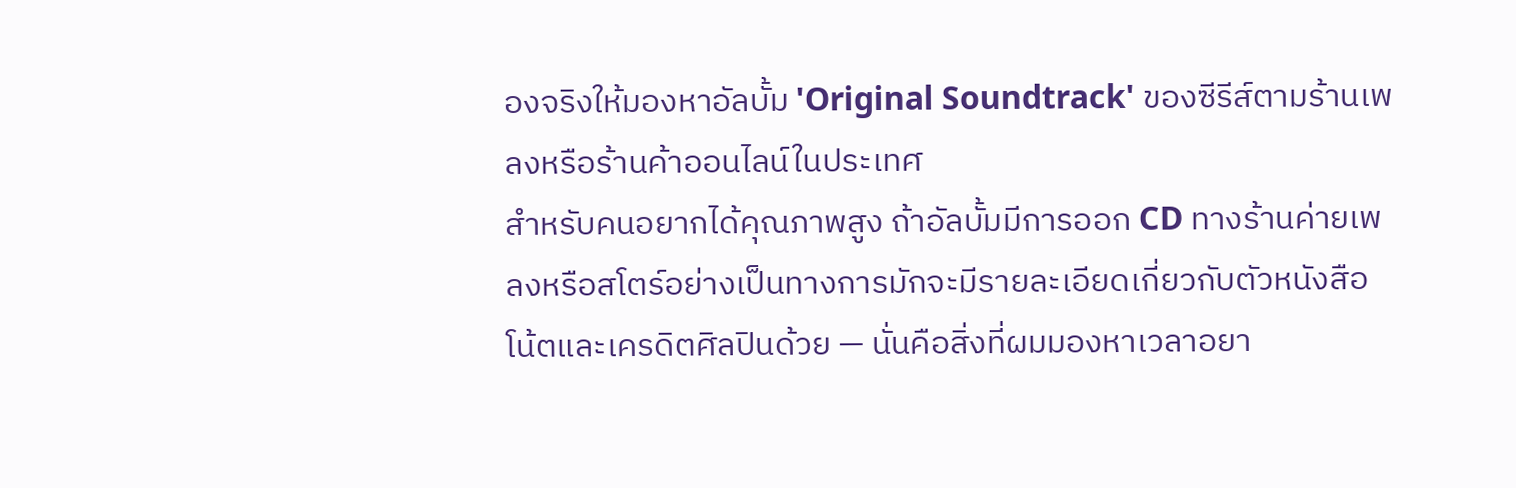องจริงให้มองหาอัลบั้ม 'Original Soundtrack' ของซีรีส์ตามร้านเพลงหรือร้านค้าออนไลน์ในประเทศ
สำหรับคนอยากได้คุณภาพสูง ถ้าอัลบั้มมีการออก CD ทางร้านค่ายเพลงหรือสโตร์อย่างเป็นทางการมักจะมีรายละเอียดเกี่ยวกับตัวหนังสือโน้ตและเครดิตศิลปินด้วย — นั่นคือสิ่งที่ผมมองหาเวลาอยา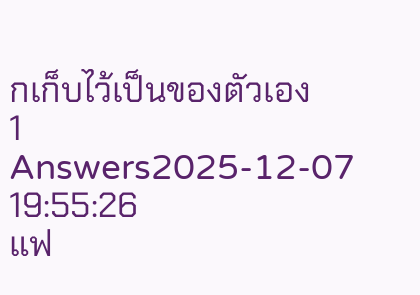กเก็บไว้เป็นของตัวเอง
1 Answers2025-12-07 19:55:26
แฟ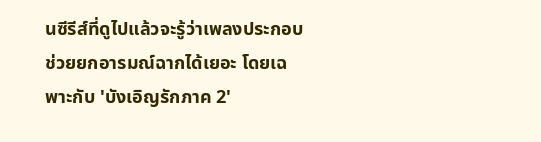นซีรีส์ที่ดูไปแล้วจะรู้ว่าเพลงประกอบช่วยยกอารมณ์ฉากได้เยอะ โดยเฉพาะกับ 'บังเอิญรักภาค 2'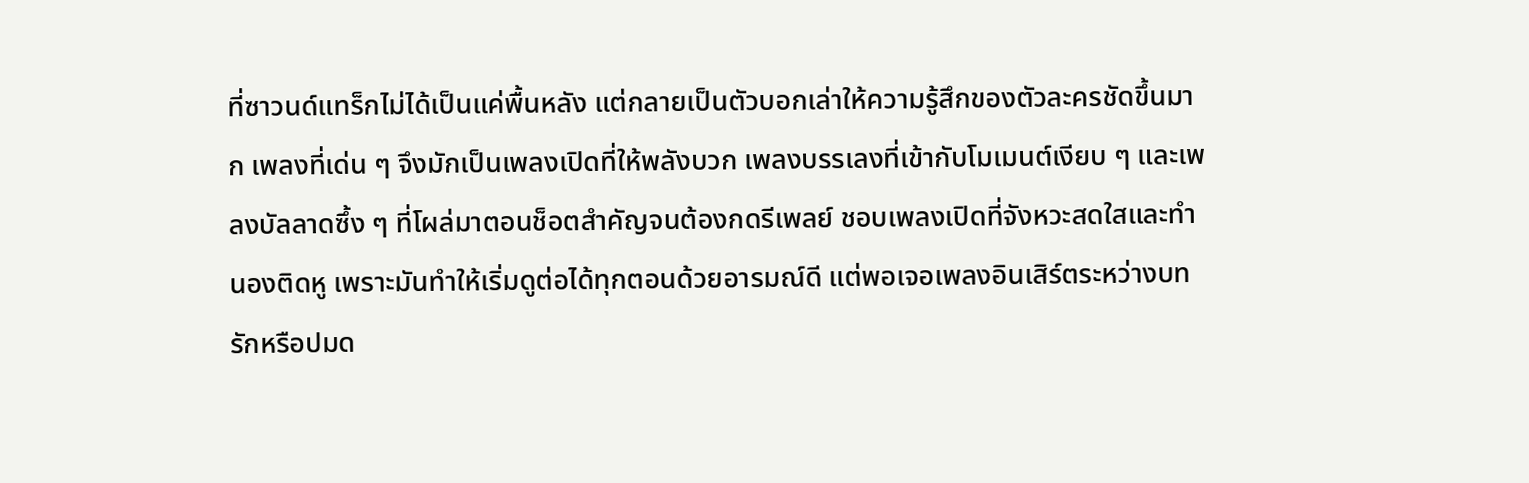ที่ซาวนด์แทร็กไม่ได้เป็นแค่พื้นหลัง แต่กลายเป็นตัวบอกเล่าให้ความรู้สึกของตัวละครชัดขึ้นมาก เพลงที่เด่น ๆ จึงมักเป็นเพลงเปิดที่ให้พลังบวก เพลงบรรเลงที่เข้ากับโมเมนต์เงียบ ๆ และเพลงบัลลาดซึ้ง ๆ ที่โผล่มาตอนช็อตสำคัญจนต้องกดรีเพลย์ ชอบเพลงเปิดที่จังหวะสดใสและทำนองติดหู เพราะมันทำให้เริ่มดูต่อได้ทุกตอนด้วยอารมณ์ดี แต่พอเจอเพลงอินเสิร์ตระหว่างบทรักหรือปมด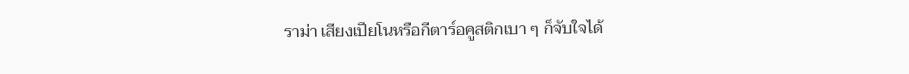ราม่า เสียงเปียโนหรือกีตาร์อคูสติกเบา ๆ ก็จับใจได้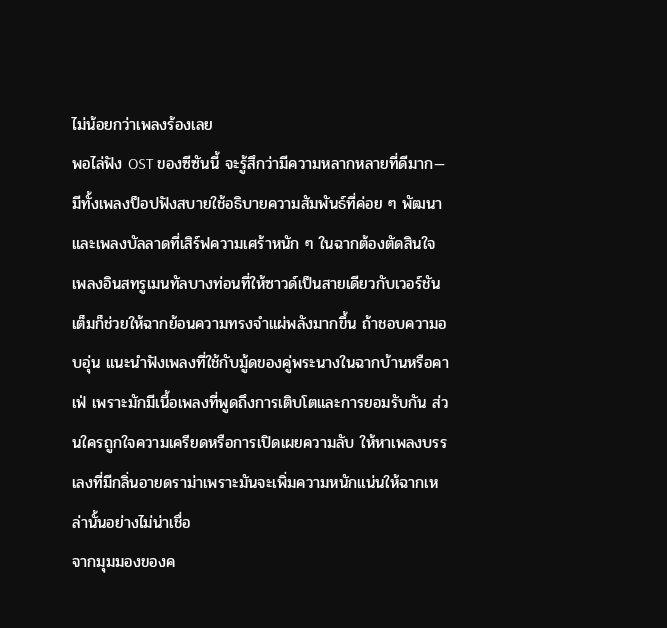ไม่น้อยกว่าเพลงร้องเลย
พอไล่ฟัง OST ของซีซันนี้ จะรู้สึกว่ามีความหลากหลายที่ดีมาก—มีทั้งเพลงป็อปฟังสบายใช้อธิบายความสัมพันธ์ที่ค่อย ๆ พัฒนา และเพลงบัลลาดที่เสิร์ฟความเศร้าหนัก ๆ ในฉากต้องตัดสินใจ เพลงอินสทรูเมนทัลบางท่อนที่ให้ซาวด์เป็นสายเดียวกับเวอร์ชันเต็มก็ช่วยให้ฉากย้อนความทรงจำแผ่พลังมากขึ้น ถ้าชอบความอบอุ่น แนะนำฟังเพลงที่ใช้กับมู้ดของคู่พระนางในฉากบ้านหรือคาเฟ่ เพราะมักมีเนื้อเพลงที่พูดถึงการเติบโตและการยอมรับกัน ส่วนใครถูกใจความเครียดหรือการเปิดเผยความลับ ให้หาเพลงบรรเลงที่มีกลิ่นอายดราม่าเพราะมันจะเพิ่มความหนักแน่นให้ฉากเหล่านั้นอย่างไม่น่าเชื่อ
จากมุมมองของค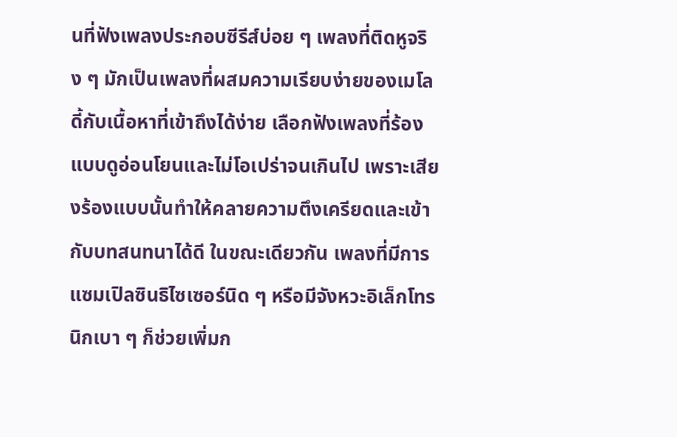นที่ฟังเพลงประกอบซีรีส์บ่อย ๆ เพลงที่ติดหูจริง ๆ มักเป็นเพลงที่ผสมความเรียบง่ายของเมโลดี้กับเนื้อหาที่เข้าถึงได้ง่าย เลือกฟังเพลงที่ร้องแบบดูอ่อนโยนและไม่โอเปร่าจนเกินไป เพราะเสียงร้องแบบนั้นทำให้คลายความตึงเครียดและเข้ากับบทสนทนาได้ดี ในขณะเดียวกัน เพลงที่มีการแซมเปิลซินธิไซเซอร์นิด ๆ หรือมีจังหวะอิเล็กโทรนิกเบา ๆ ก็ช่วยเพิ่มก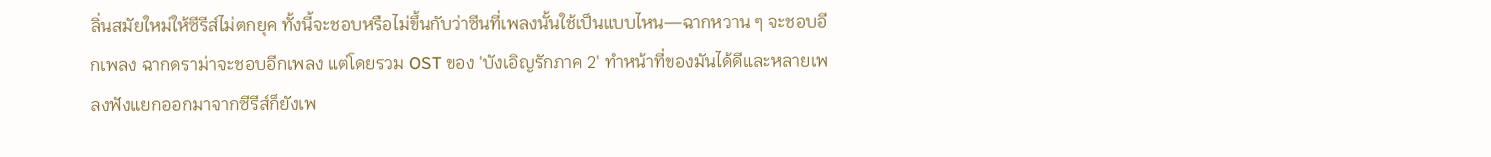ลิ่นสมัยใหม่ให้ซีรีส์ไม่ตกยุค ทั้งนี้จะชอบหรือไม่ขึ้นกับว่าซีนที่เพลงนั้นใช้เป็นแบบไหน—ฉากหวาน ๆ จะชอบอีกเพลง ฉากดราม่าจะชอบอีกเพลง แต่โดยรวม OST ของ 'บังเอิญรักภาค 2' ทำหน้าที่ของมันได้ดีและหลายเพลงฟังแยกออกมาจากซีรีส์ก็ยังเพ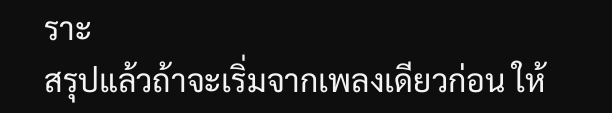ราะ
สรุปแล้วถ้าจะเริ่มจากเพลงเดียวก่อน ให้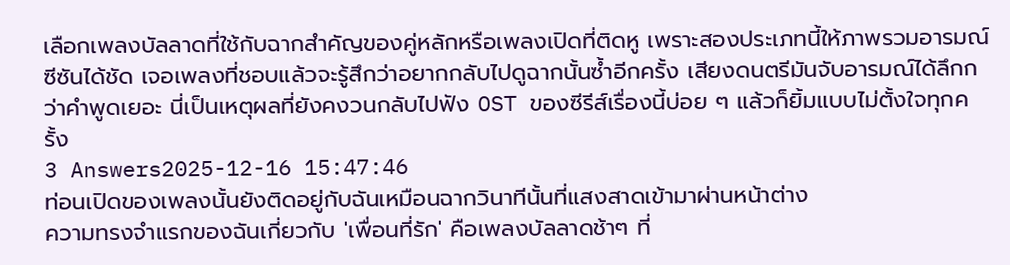เลือกเพลงบัลลาดที่ใช้กับฉากสำคัญของคู่หลักหรือเพลงเปิดที่ติดหู เพราะสองประเภทนี้ให้ภาพรวมอารมณ์ซีซันได้ชัด เจอเพลงที่ชอบแล้วจะรู้สึกว่าอยากกลับไปดูฉากนั้นซ้ำอีกครั้ง เสียงดนตรีมันจับอารมณ์ได้ลึกกว่าคำพูดเยอะ นี่เป็นเหตุผลที่ยังคงวนกลับไปฟัง OST ของซีรีส์เรื่องนี้บ่อย ๆ แล้วก็ยิ้มแบบไม่ตั้งใจทุกครั้ง
3 Answers2025-12-16 15:47:46
ท่อนเปิดของเพลงนั้นยังติดอยู่กับฉันเหมือนฉากวินาทีนั้นที่แสงสาดเข้ามาผ่านหน้าต่าง
ความทรงจำแรกของฉันเกี่ยวกับ 'เพื่อนที่รัก' คือเพลงบัลลาดช้าๆ ที่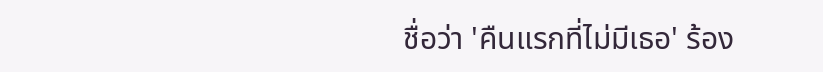ชื่อว่า 'คืนแรกที่ไม่มีเธอ' ร้อง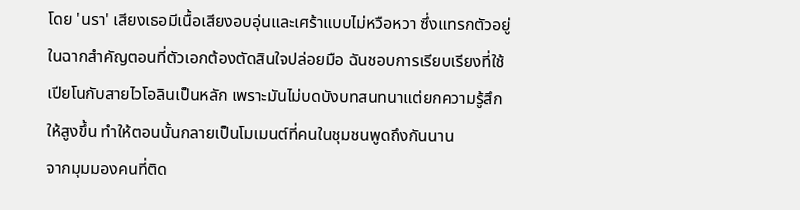โดย 'นรา' เสียงเธอมีเนื้อเสียงอบอุ่นและเศร้าแบบไม่หวือหวา ซึ่งแทรกตัวอยู่ในฉากสำคัญตอนที่ตัวเอกต้องตัดสินใจปล่อยมือ ฉันชอบการเรียบเรียงที่ใช้เปียโนกับสายไวโอลินเป็นหลัก เพราะมันไม่บดบังบทสนทนาแต่ยกความรู้สึกให้สูงขึ้น ทำให้ตอนนั้นกลายเป็นโมเมนต์ที่คนในชุมชนพูดถึงกันนาน
จากมุมมองคนที่ติด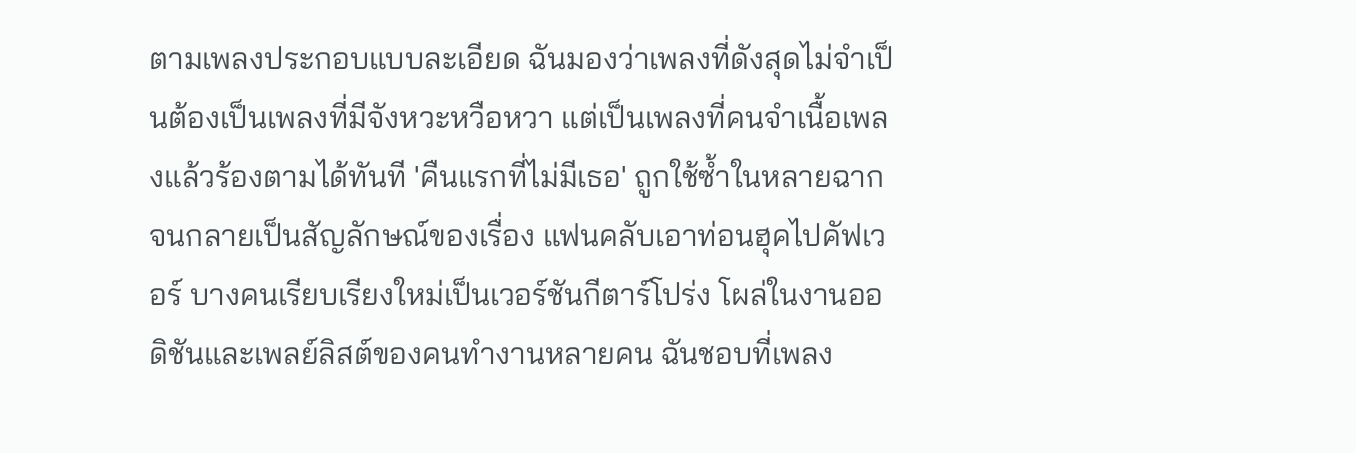ตามเพลงประกอบแบบละเอียด ฉันมองว่าเพลงที่ดังสุดไม่จำเป็นต้องเป็นเพลงที่มีจังหวะหวือหวา แต่เป็นเพลงที่คนจำเนื้อเพลงแล้วร้องตามได้ทันที 'คืนแรกที่ไม่มีเธอ' ถูกใช้ซ้ำในหลายฉากจนกลายเป็นสัญลักษณ์ของเรื่อง แฟนคลับเอาท่อนฮุคไปคัฟเวอร์ บางคนเรียบเรียงใหม่เป็นเวอร์ชันกีตาร์โปร่ง โผล่ในงานออดิชันและเพลย์ลิสต์ของคนทำงานหลายคน ฉันชอบที่เพลง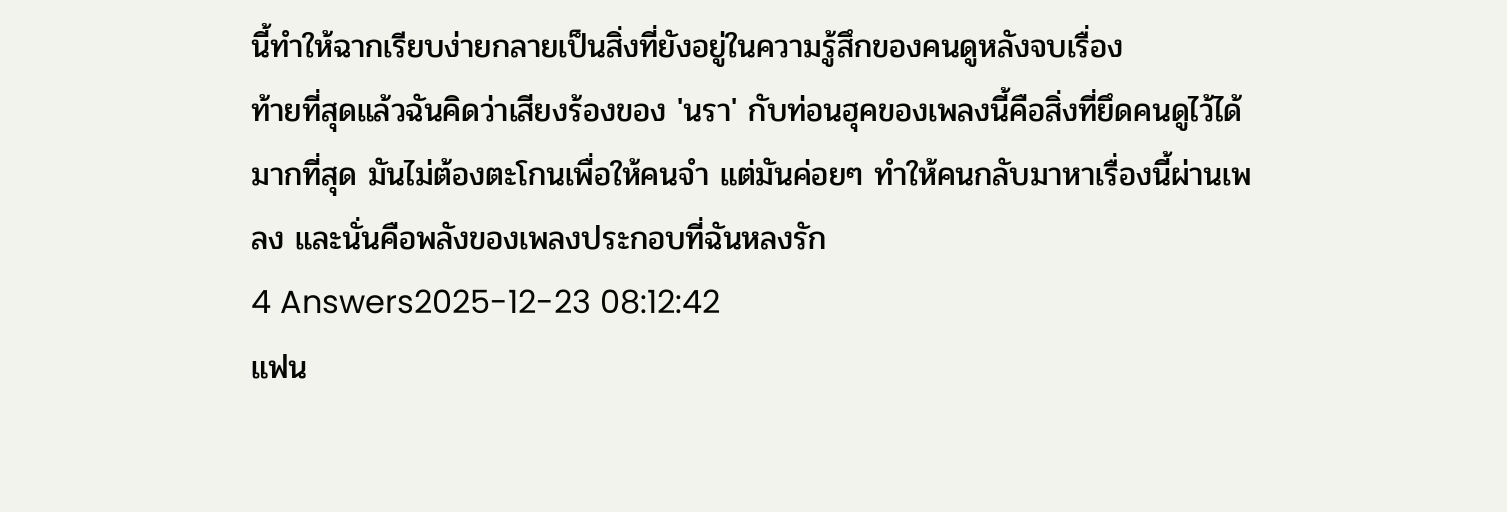นี้ทำให้ฉากเรียบง่ายกลายเป็นสิ่งที่ยังอยู่ในความรู้สึกของคนดูหลังจบเรื่อง
ท้ายที่สุดแล้วฉันคิดว่าเสียงร้องของ 'นรา' กับท่อนฮุคของเพลงนี้คือสิ่งที่ยึดคนดูไว้ได้มากที่สุด มันไม่ต้องตะโกนเพื่อให้คนจำ แต่มันค่อยๆ ทำให้คนกลับมาหาเรื่องนี้ผ่านเพลง และนั่นคือพลังของเพลงประกอบที่ฉันหลงรัก
4 Answers2025-12-23 08:12:42
แฟน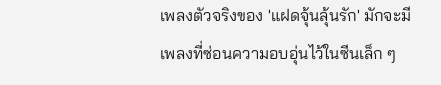เพลงตัวจริงของ 'แฝดจุ้นลุ้นรัก' มักจะมีเพลงที่ซ่อนความอบอุ่นไว้ในซีนเล็ก ๆ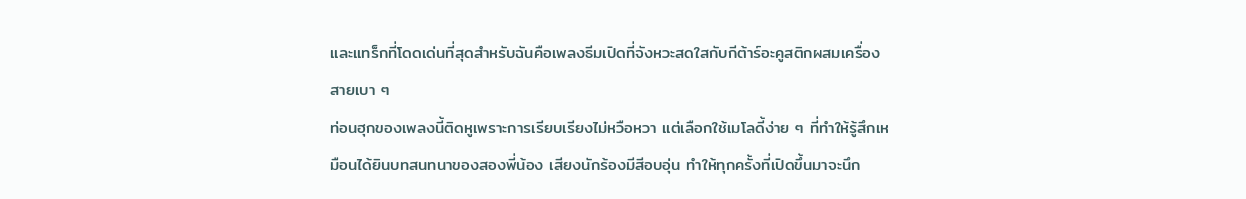และแทร็กที่โดดเด่นที่สุดสำหรับฉันคือเพลงธีมเปิดที่จังหวะสดใสกับกีต้าร์อะคูสติกผสมเครื่องสายเบา ๆ
ท่อนฮุกของเพลงนี้ติดหูเพราะการเรียบเรียงไม่หวือหวา แต่เลือกใช้เมโลดี้ง่าย ๆ ที่ทำให้รู้สึกเหมือนได้ยินบทสนทนาของสองพี่น้อง เสียงนักร้องมีสีอบอุ่น ทำให้ทุกครั้งที่เปิดขึ้นมาจะนึก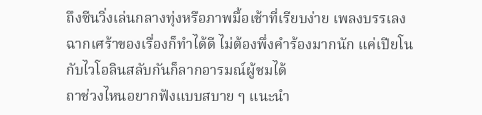ถึงซีนวิ่งเล่นกลางทุ่งหรือภาพมื้อเช้าที่เรียบง่าย เพลงบรรเลงฉากเศร้าของเรื่องก็ทำได้ดี ไม่ต้องพึ่งคำร้องมากนัก แค่เปียโนกับไวโอลินสลับกันก็ลากอารมณ์ผู้ชมได้
ถาช่วงไหนอยากฟังแบบสบาย ๆ แนะนำ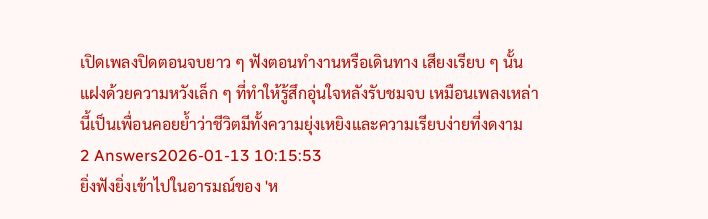เปิดเพลงปิดตอนจบยาว ๆ ฟังตอนทำงานหรือเดินทาง เสียงเรียบ ๆ นั้นแฝงด้วยความหวังเล็ก ๆ ที่ทำให้รู้สึกอุ่นใจหลังรับชมจบ เหมือนเพลงเหล่านี้เป็นเพื่อนคอยย้ำว่าชีวิตมีทั้งความยุ่งเหยิงและความเรียบง่ายที่งดงาม
2 Answers2026-01-13 10:15:53
ยิ่งฟังยิ่งเข้าไปในอารมณ์ของ 'ห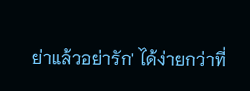ย่าแล้วอย่ารัก' ได้ง่ายกว่าที่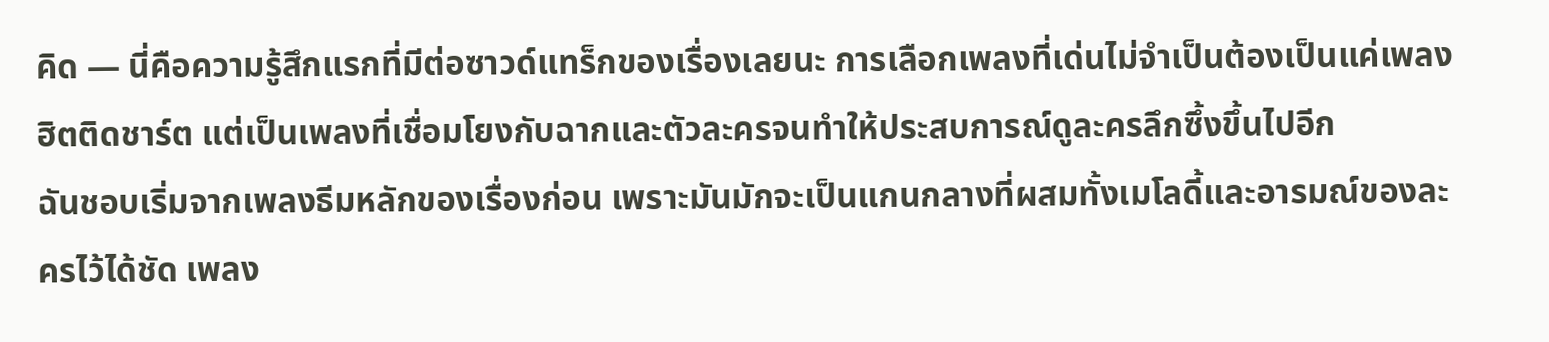คิด — นี่คือความรู้สึกแรกที่มีต่อซาวด์แทร็กของเรื่องเลยนะ การเลือกเพลงที่เด่นไม่จำเป็นต้องเป็นแค่เพลงฮิตติดชาร์ต แต่เป็นเพลงที่เชื่อมโยงกับฉากและตัวละครจนทำให้ประสบการณ์ดูละครลึกซึ้งขึ้นไปอีก
ฉันชอบเริ่มจากเพลงธีมหลักของเรื่องก่อน เพราะมันมักจะเป็นแกนกลางที่ผสมทั้งเมโลดี้และอารมณ์ของละครไว้ได้ชัด เพลง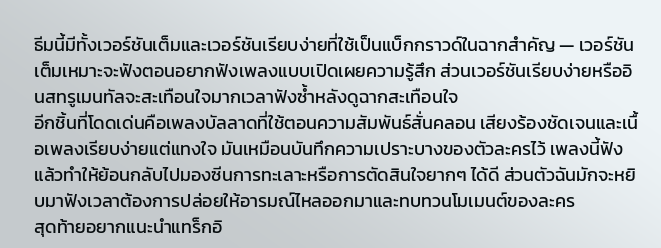ธีมนี้มีทั้งเวอร์ชันเต็มและเวอร์ชันเรียบง่ายที่ใช้เป็นแบ็กกราวด์ในฉากสำคัญ — เวอร์ชันเต็มเหมาะจะฟังตอนอยากฟังเพลงแบบเปิดเผยความรู้สึก ส่วนเวอร์ชันเรียบง่ายหรืออินสทรูเมนทัลจะสะเทือนใจมากเวลาฟังซ้ำหลังดูฉากสะเทือนใจ
อีกชิ้นที่โดดเด่นคือเพลงบัลลาดที่ใช้ตอนความสัมพันธ์สั่นคลอน เสียงร้องชัดเจนและเนื้อเพลงเรียบง่ายแต่แทงใจ มันเหมือนบันทึกความเปราะบางของตัวละครไว้ เพลงนี้ฟังแล้วทำให้ย้อนกลับไปมองซีนการทะเลาะหรือการตัดสินใจยากๆ ได้ดี ส่วนตัวฉันมักจะหยิบมาฟังเวลาต้องการปล่อยให้อารมณ์ไหลออกมาและทบทวนโมเมนต์ของละคร
สุดท้ายอยากแนะนำแทร็กอิ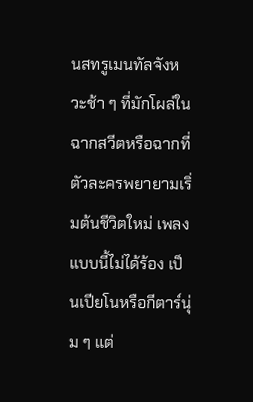นสทรูเมนทัลจังหวะช้า ๆ ที่มักโผล่ในฉากสวีตหรือฉากที่ตัวละครพยายามเริ่มต้นชีวิตใหม่ เพลงแบบนี้ไม่ได้ร้อง เป็นเปียโนหรือกีตาร์นุ่ม ๆ แต่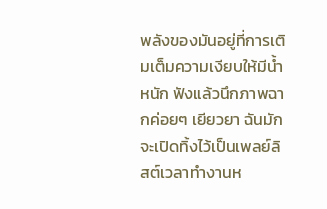พลังของมันอยู่ที่การเติมเต็มความเงียบให้มีน้ำหนัก ฟังแล้วนึกภาพฉากค่อยๆ เยียวยา ฉันมักจะเปิดทิ้งไว้เป็นเพลย์ลิสต์เวลาทำงานห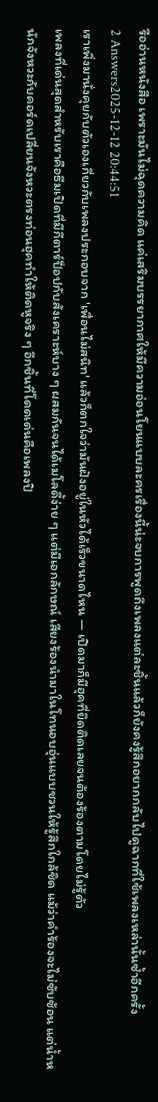รืออ่านหนังสือ เพราะมันไม่ฉุดความคิด แค่เสริมบรรยากาศให้มีความอ่อนโยนแบบละครเรื่องนี้น่ะจบการพูดถึงเพลงแต่ละชิ้นแล้วก็ยังคงรู้สึกอยากกลับไปดูฉากที่ใช้เพลงเหล่านั้นซ้ำอีกครั้ง
2 Answers2025-12-12 20:44:51
เราเพิ่งมานั่งคุยกับตัวเองเกี่ยวกับเพลงประกอบจาก 'เพื่อนไม่สนิท' แล้วก็ตกใจว่ามันฝังอยู่ในหัวได้เร็วขนาดไหน — เปิดมาก็มีฮุคที่ยึดติดเลยจนต้องร้องตามโดยไม่รู้ตัว
เพลงที่เด่นสุดสำหรับเราคือธีมเปิดที่มีกีตาร์ป็อปกับสังเคราะห์บาง ๆ ผสมกันจนได้เมโลดี้ง่าย ๆ แต่มีเอกลักษณ์ เสียงร้องนำมาในโทนอบอุ่นแบบชวนให้รู้สึกใกล้ชิด แม้ว่าคำร้องจะไม่ซับซ้อน แต่น้ำหนักจังหวะกับคอร์ดเปลี่ยนจังหวะตรงท่อนฮุคทำให้ติดหูจริง ๆ อีกชิ้นที่โดดเด่นคือเพลงปิ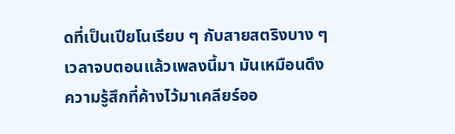ดที่เป็นเปียโนเรียบ ๆ กับสายสตริงบาง ๆ เวลาจบตอนแล้วเพลงนี้มา มันเหมือนดึงความรู้สึกที่ค้างไว้มาเคลียร์ออ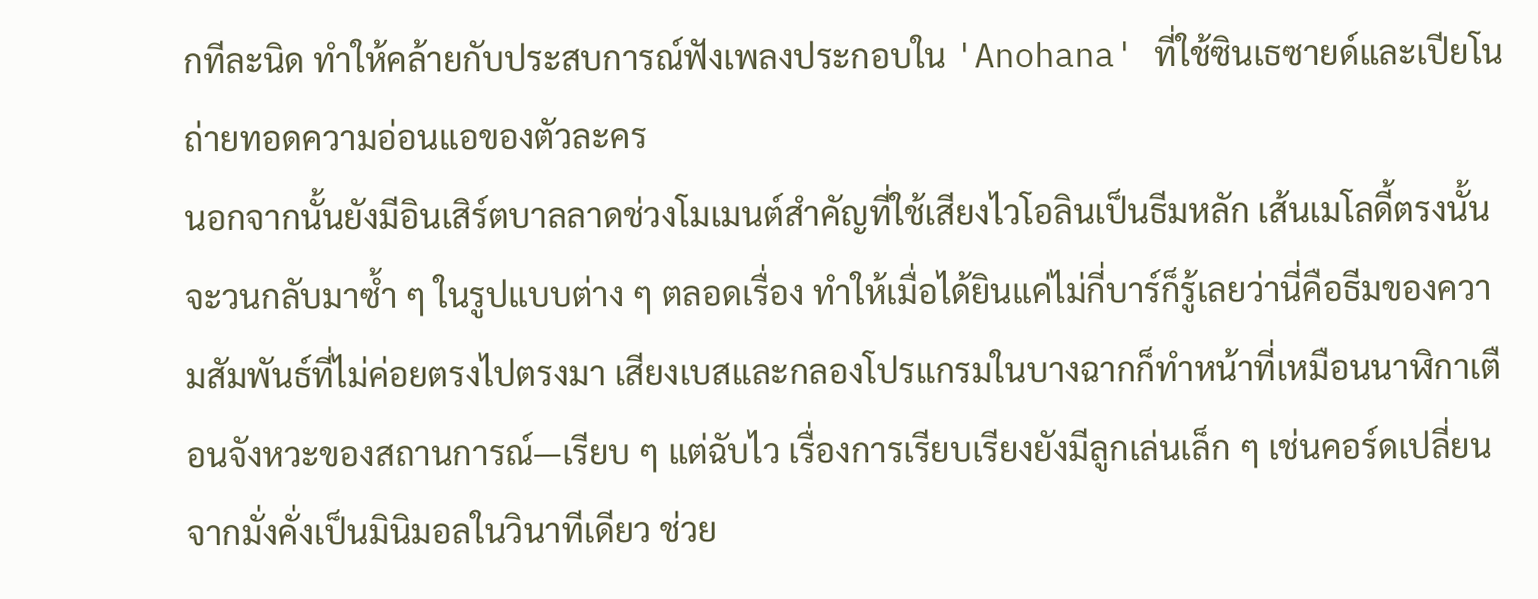กทีละนิด ทำให้คล้ายกับประสบการณ์ฟังเพลงประกอบใน 'Anohana' ที่ใช้ซินเธซายด์และเปียโนถ่ายทอดความอ่อนแอของตัวละคร
นอกจากนั้นยังมีอินเสิร์ตบาลลาดช่วงโมเมนต์สำคัญที่ใช้เสียงไวโอลินเป็นธีมหลัก เส้นเมโลดี้ตรงนั้นจะวนกลับมาซ้ำ ๆ ในรูปแบบต่าง ๆ ตลอดเรื่อง ทำให้เมื่อได้ยินแค่ไม่กี่บาร์ก็รู้เลยว่านี่คือธีมของความสัมพันธ์ที่ไม่ค่อยตรงไปตรงมา เสียงเบสและกลองโปรแกรมในบางฉากก็ทำหน้าที่เหมือนนาฬิกาเตือนจังหวะของสถานการณ์—เรียบ ๆ แต่ฉับไว เรื่องการเรียบเรียงยังมีลูกเล่นเล็ก ๆ เช่นคอร์ดเปลี่ยนจากมั่งคั่งเป็นมินิมอลในวินาทีเดียว ช่วย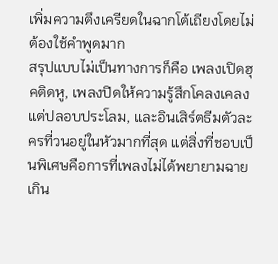เพิ่มความตึงเครียดในฉากโต้เถียงโดยไม่ต้องใช้คำพูดมาก
สรุปแบบไม่เป็นทางการก็คือ เพลงเปิดฮุคติดหู, เพลงปิดให้ความรู้สึกโคลงเคลงแต่ปลอบประโลม, และอินเสิร์ตธีมตัวละครที่วนอยู่ในหัวมากที่สุด แต่สิ่งที่ชอบเป็นพิเศษคือการที่เพลงไม่ได้พยายามฉายเกิน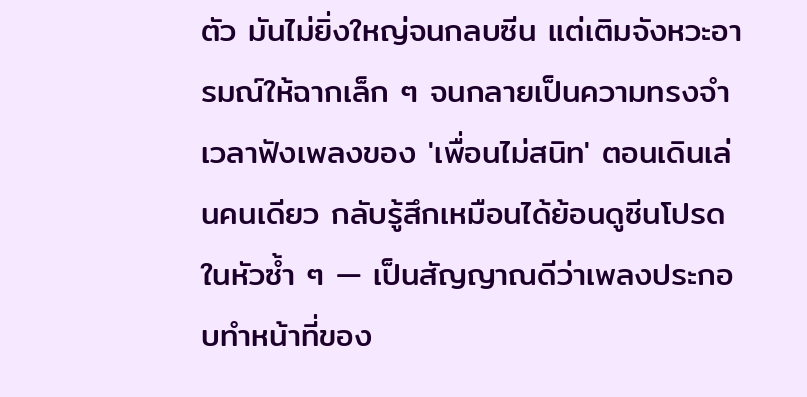ตัว มันไม่ยิ่งใหญ่จนกลบซีน แต่เติมจังหวะอารมณ์ให้ฉากเล็ก ๆ จนกลายเป็นความทรงจำ เวลาฟังเพลงของ 'เพื่อนไม่สนิท' ตอนเดินเล่นคนเดียว กลับรู้สึกเหมือนได้ย้อนดูซีนโปรดในหัวซ้ำ ๆ — เป็นสัญญาณดีว่าเพลงประกอบทำหน้าที่ของ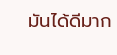มันได้ดีมาก